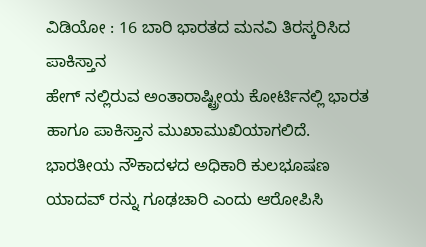ವಿಡಿಯೋ : 16 ಬಾರಿ ಭಾರತದ ಮನವಿ ತಿರಸ್ಕರಿಸಿದ ಪಾಕಿಸ್ತಾನ
ಹೇಗ್ ನಲ್ಲಿರುವ ಅಂತಾರಾಷ್ಟ್ರೀಯ ಕೋರ್ಟಿನಲ್ಲಿ ಭಾರತ ಹಾಗೂ ಪಾಕಿಸ್ತಾನ ಮುಖಾಮುಖಿಯಾಗಲಿದೆ. ಭಾರತೀಯ ನೌಕಾದಳದ ಅಧಿಕಾರಿ ಕುಲಭೂಷಣ ಯಾದವ್ ರನ್ನು ಗೂಢಚಾರಿ ಎಂದು ಆರೋಪಿಸಿ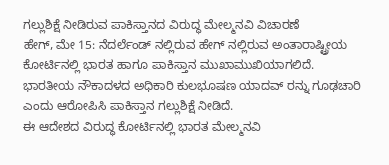ಗಲ್ಲುಶಿಕ್ಷೆ ನೀಡಿರುವ ಪಾಕಿಸ್ತಾನದ ವಿರುದ್ಧ ಮೇಲ್ಮನವಿ ವಿಚಾರಣೆ
ಹೇಗ್, ಮೇ 15: ನೆದರ್ಲೆಂಡ್ ನಲ್ಲಿರುವ ಹೇಗ್ ನಲ್ಲಿರುವ ಅಂತಾರಾಷ್ಟ್ರೀಯ ಕೋರ್ಟಿನಲ್ಲಿ ಭಾರತ ಹಾಗೂ ಪಾಕಿಸ್ತಾನ ಮುಖಾಮುಖಿಯಾಗಲಿದೆ. ಭಾರತೀಯ ನೌಕಾದಳದ ಅಧಿಕಾರಿ ಕುಲಭೂಷಣ ಯಾದವ್ ರನ್ನು ಗೂಢಚಾರಿ ಎಂದು ಆರೋಪಿಸಿ ಪಾಕಿಸ್ತಾನ ಗಲ್ಲುಶಿಕ್ಷೆ ನೀಡಿದೆ.
ಈ ಆದೇಶದ ವಿರುದ್ಧ ಕೋರ್ಟಿನಲ್ಲಿ ಭಾರತ ಮೇಲ್ಮನವಿ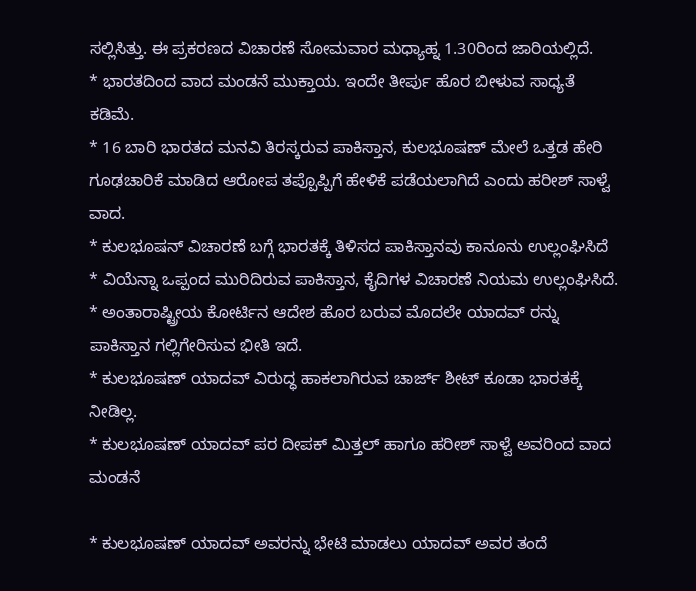ಸಲ್ಲಿಸಿತ್ತು. ಈ ಪ್ರಕರಣದ ವಿಚಾರಣೆ ಸೋಮವಾರ ಮಧ್ಯಾಹ್ನ 1.30ರಿಂದ ಜಾರಿಯಲ್ಲಿದೆ.
* ಭಾರತದಿಂದ ವಾದ ಮಂಡನೆ ಮುಕ್ತಾಯ. ಇಂದೇ ತೀರ್ಪು ಹೊರ ಬೀಳುವ ಸಾಧ್ಯತೆ ಕಡಿಮೆ.
* 16 ಬಾರಿ ಭಾರತದ ಮನವಿ ತಿರಸ್ಕರುವ ಪಾಕಿಸ್ತಾನ, ಕುಲಭೂಷಣ್ ಮೇಲೆ ಒತ್ತಡ ಹೇರಿ ಗೂಢಚಾರಿಕೆ ಮಾಡಿದ ಆರೋಪ ತಪ್ಪೊಪ್ಪಿಗೆ ಹೇಳಿಕೆ ಪಡೆಯಲಾಗಿದೆ ಎಂದು ಹರೀಶ್ ಸಾಳ್ವೆ ವಾದ.
* ಕುಲಭೂಷನ್ ವಿಚಾರಣೆ ಬಗ್ಗೆ ಭಾರತಕ್ಕೆ ತಿಳಿಸದ ಪಾಕಿಸ್ತಾನವು ಕಾನೂನು ಉಲ್ಲಂಘಿಸಿದೆ
* ವಿಯೆನ್ನಾ ಒಪ್ಪಂದ ಮುರಿದಿರುವ ಪಾಕಿಸ್ತಾನ, ಕೈದಿಗಳ ವಿಚಾರಣೆ ನಿಯಮ ಉಲ್ಲಂಘಿಸಿದೆ.
* ಅಂತಾರಾಷ್ಟ್ರೀಯ ಕೋರ್ಟಿನ ಆದೇಶ ಹೊರ ಬರುವ ಮೊದಲೇ ಯಾದವ್ ರನ್ನು ಪಾಕಿಸ್ತಾನ ಗಲ್ಲಿಗೇರಿಸುವ ಭೀತಿ ಇದೆ.
* ಕುಲಭೂಷಣ್ ಯಾದವ್ ವಿರುದ್ಧ ಹಾಕಲಾಗಿರುವ ಚಾರ್ಜ್ ಶೀಟ್ ಕೂಡಾ ಭಾರತಕ್ಕೆ ನೀಡಿಲ್ಲ.
* ಕುಲಭೂಷಣ್ ಯಾದವ್ ಪರ ದೀಪಕ್ ಮಿತ್ತಲ್ ಹಾಗೂ ಹರೀಶ್ ಸಾಳ್ವೆ ಅವರಿಂದ ವಾದ ಮಂಡನೆ

* ಕುಲಭೂಷಣ್ ಯಾದವ್ ಅವರನ್ನು ಭೇಟಿ ಮಾಡಲು ಯಾದವ್ ಅವರ ತಂದೆ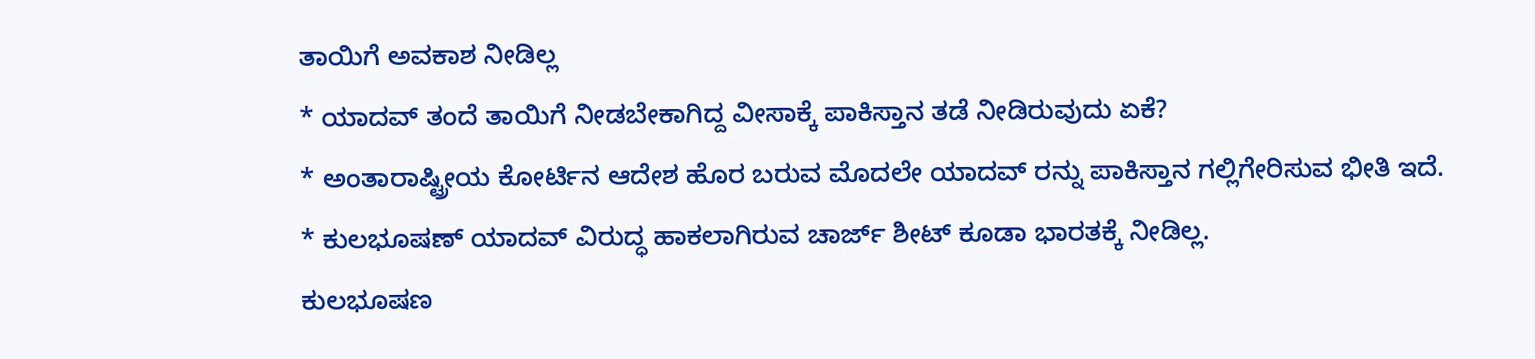ತಾಯಿಗೆ ಅವಕಾಶ ನೀಡಿಲ್ಲ
* ಯಾದವ್ ತಂದೆ ತಾಯಿಗೆ ನೀಡಬೇಕಾಗಿದ್ದ ವೀಸಾಕ್ಕೆ ಪಾಕಿಸ್ತಾನ ತಡೆ ನೀಡಿರುವುದು ಏಕೆ?
* ಅಂತಾರಾಷ್ಟ್ರೀಯ ಕೋರ್ಟಿನ ಆದೇಶ ಹೊರ ಬರುವ ಮೊದಲೇ ಯಾದವ್ ರನ್ನು ಪಾಕಿಸ್ತಾನ ಗಲ್ಲಿಗೇರಿಸುವ ಭೀತಿ ಇದೆ.
* ಕುಲಭೂಷಣ್ ಯಾದವ್ ವಿರುದ್ಧ ಹಾಕಲಾಗಿರುವ ಚಾರ್ಜ್ ಶೀಟ್ ಕೂಡಾ ಭಾರತಕ್ಕೆ ನೀಡಿಲ್ಲ.
ಕುಲಭೂಷಣ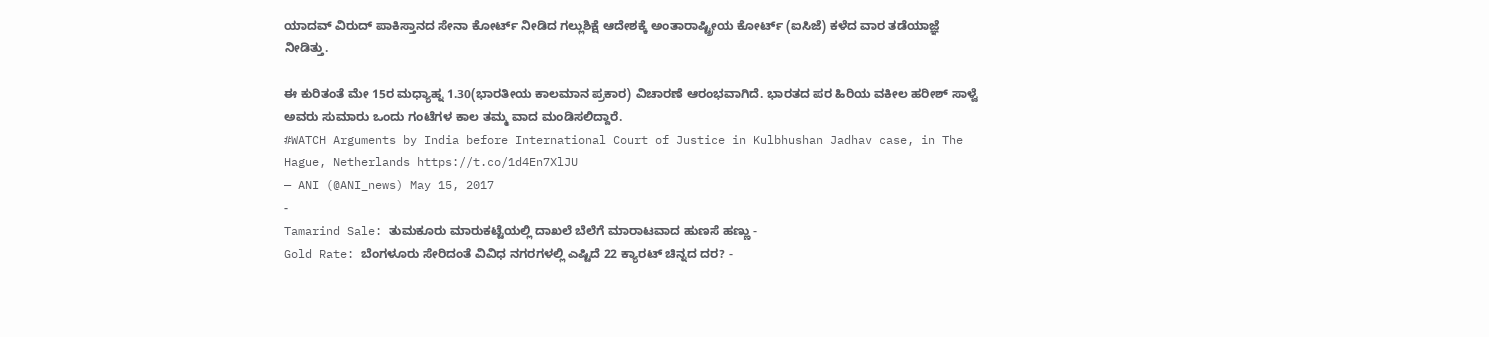ಯಾದವ್ ವಿರುದ್ ಪಾಕಿಸ್ತಾನದ ಸೇನಾ ಕೋರ್ಟ್ ನೀಡಿದ ಗಲ್ಲುಶಿಕ್ಷೆ ಆದೇಶಕ್ಕೆ ಅಂತಾರಾಷ್ಟ್ರೀಯ ಕೋರ್ಟ್ (ಐಸಿಜೆ) ಕಳೆದ ವಾರ ತಡೆಯಾಜ್ಞೆ ನೀಡಿತ್ತು.

ಈ ಕುರಿತಂತೆ ಮೇ 15ರ ಮಧ್ಯಾಹ್ನ 1.30(ಭಾರತೀಯ ಕಾಲಮಾನ ಪ್ರಕಾರ) ವಿಚಾರಣೆ ಆರಂಭವಾಗಿದೆ. ಭಾರತದ ಪರ ಹಿರಿಯ ವಕೀಲ ಹರೀಶ್ ಸಾಳ್ವೆ ಅವರು ಸುಮಾರು ಒಂದು ಗಂಟೆಗಳ ಕಾಲ ತಮ್ಮ ವಾದ ಮಂಡಿಸಲಿದ್ದಾರೆ.
#WATCH Arguments by India before International Court of Justice in Kulbhushan Jadhav case, in The Hague, Netherlands https://t.co/1d4En7XlJU
— ANI (@ANI_news) May 15, 2017
-
Tamarind Sale: ತುಮಕೂರು ಮಾರುಕಟ್ಟೆಯಲ್ಲಿ ದಾಖಲೆ ಬೆಲೆಗೆ ಮಾರಾಟವಾದ ಹುಣಸೆ ಹಣ್ಣು -
Gold Rate: ಬೆಂಗಳೂರು ಸೇರಿದಂತೆ ವಿವಿಧ ನಗರಗಳಲ್ಲಿ ಎಷ್ಟಿದೆ 22 ಕ್ಯಾರಟ್ ಚಿನ್ನದ ದರ? -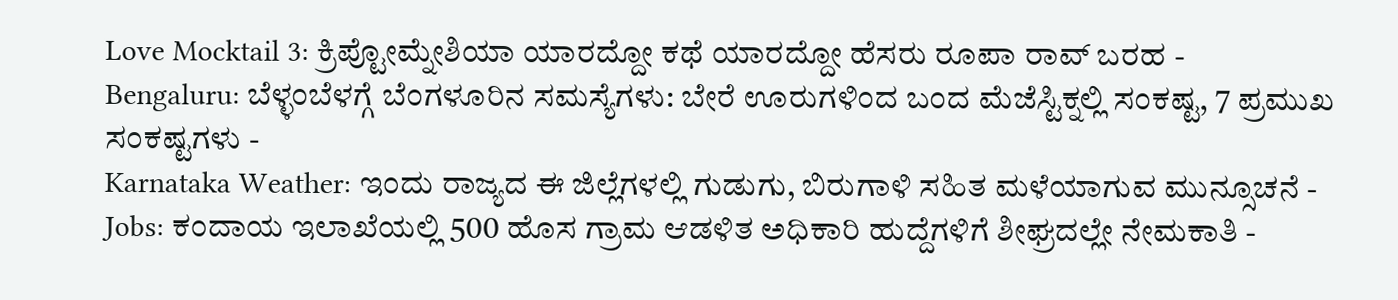Love Mocktail 3: ಕ್ರಿಪ್ಟೋಮ್ನೇಶಿಯಾ ಯಾರದ್ದೋ ಕಥೆ ಯಾರದ್ದೋ ಹೆಸರು ರೂಪಾ ರಾವ್ ಬರಹ -
Bengaluru: ಬೆಳ್ಳಂಬೆಳಗ್ಗೆ ಬೆಂಗಳೂರಿನ ಸಮಸ್ಯೆಗಳು: ಬೇರೆ ಊರುಗಳಿಂದ ಬಂದ ಮೆಜೆಸ್ಟಿಕ್ನಲ್ಲಿ ಸಂಕಷ್ಟ, 7 ಪ್ರಮುಖ ಸಂಕಷ್ಟಗಳು -
Karnataka Weather: ಇಂದು ರಾಜ್ಯದ ಈ ಜಿಲ್ಲೆಗಳಲ್ಲಿ ಗುಡುಗು, ಬಿರುಗಾಳಿ ಸಹಿತ ಮಳೆಯಾಗುವ ಮುನ್ಸೂಚನೆ -
Jobs: ಕಂದಾಯ ಇಲಾಖೆಯಲ್ಲಿ 500 ಹೊಸ ಗ್ರಾಮ ಆಡಳಿತ ಅಧಿಕಾರಿ ಹುದ್ದೆಗಳಿಗೆ ಶೀಘ್ರದಲ್ಲೇ ನೇಮಕಾತಿ -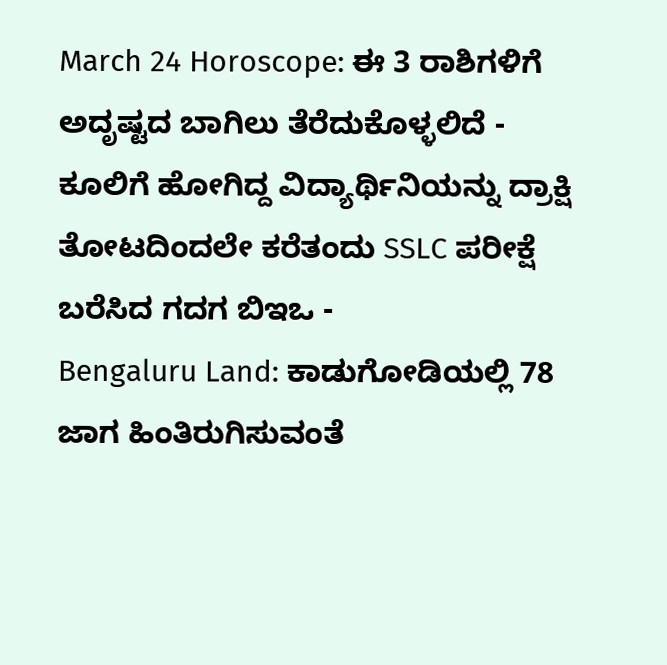March 24 Horoscope: ಈ 3 ರಾಶಿಗಳಿಗೆ ಅದೃಷ್ಟದ ಬಾಗಿಲು ತೆರೆದುಕೊಳ್ಳಲಿದೆ -
ಕೂಲಿಗೆ ಹೋಗಿದ್ದ ವಿದ್ಯಾರ್ಥಿನಿಯನ್ನು ದ್ರಾಕ್ಷಿ ತೋಟದಿಂದಲೇ ಕರೆತಂದು SSLC ಪರೀಕ್ಷೆ ಬರೆಸಿದ ಗದಗ ಬಿಇಒ -
Bengaluru Land: ಕಾಡುಗೋಡಿಯಲ್ಲಿ 78 ಜಾಗ ಹಿಂತಿರುಗಿಸುವಂತೆ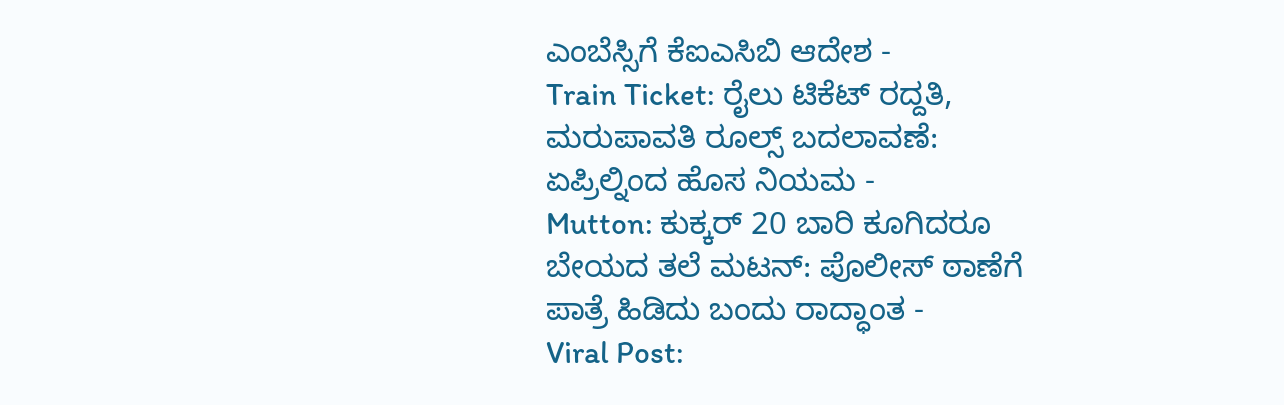ಎಂಬೆಸ್ಸಿಗೆ ಕೆಐಎಸಿಬಿ ಆದೇಶ -
Train Ticket: ರೈಲು ಟಿಕೆಟ್ ರದ್ದತಿ, ಮರುಪಾವತಿ ರೂಲ್ಸ್ ಬದಲಾವಣೆ: ಏಪ್ರಿಲ್ನಿಂದ ಹೊಸ ನಿಯಮ -
Mutton: ಕುಕ್ಕರ್ 20 ಬಾರಿ ಕೂಗಿದರೂ ಬೇಯದ ತಲೆ ಮಟನ್: ಪೊಲೀಸ್ ಠಾಣೆಗೆ ಪಾತ್ರೆ ಹಿಡಿದು ಬಂದು ರಾದ್ಧಾಂತ -
Viral Post: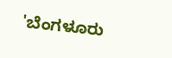'ಬೆಂಗಳೂರು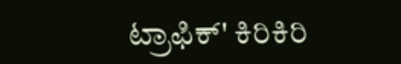ಟ್ರಾಫಿಕ್' ಕಿರಿಕಿರಿ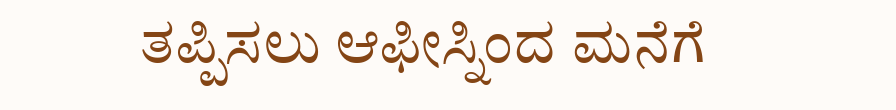ತಪ್ಪಿಸಲು ಆಫೀಸ್ನಿಂದ ಮನೆಗೆ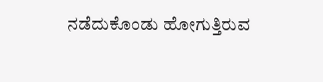ನಡೆದುಕೊಂಡು ಹೋಗುತ್ತಿರುವ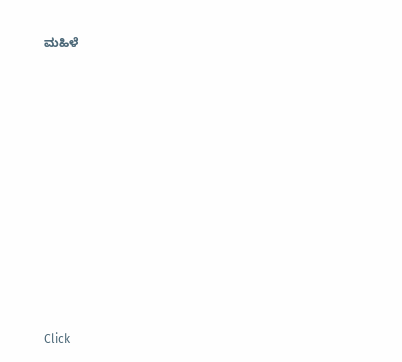ಮಹಿಳೆ












Click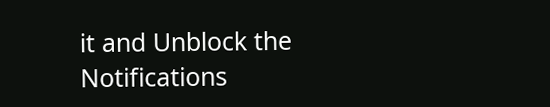it and Unblock the Notifications